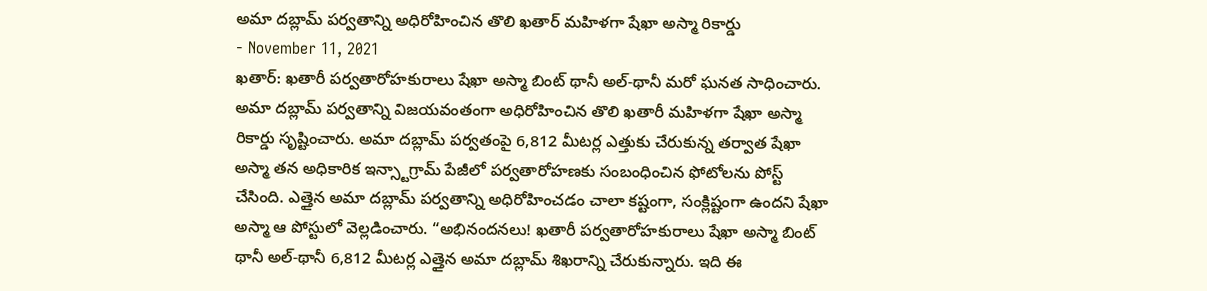అమా దబ్లామ్ పర్వతాన్ని అధిరోహించిన తొలి ఖతార్ మహిళగా షేఖా అస్మా రికార్డు
- November 11, 2021
ఖతార్: ఖతారీ పర్వతారోహకురాలు షేఖా అస్మా బింట్ థానీ అల్-థానీ మరో ఘనత సాధించారు. అమా దబ్లామ్ పర్వతాన్ని విజయవంతంగా అధిరోహించిన తొలి ఖతారీ మహిళగా షేఖా అస్మా రికార్డు సృష్టించారు. అమా దబ్లామ్ పర్వతంపై 6,812 మీటర్ల ఎత్తుకు చేరుకున్న తర్వాత షేఖా అస్మా తన అధికారిక ఇన్స్టాగ్రామ్ పేజీలో పర్వతారోహణకు సంబంధించిన ఫోటోలను పోస్ట్ చేసింది. ఎత్తైన అమా దబ్లామ్ పర్వతాన్ని అధిరోహించడం చాలా కష్టంగా, సంక్లిష్టంగా ఉందని షేఖా అస్మా ఆ పోస్టులో వెల్లడించారు. “అభినందనలు! ఖతారీ పర్వతారోహకురాలు షేఖా అస్మా బింట్ థానీ అల్-థానీ 6,812 మీటర్ల ఎత్తైన అమా దబ్లామ్ శిఖరాన్ని చేరుకున్నారు. ఇది ఈ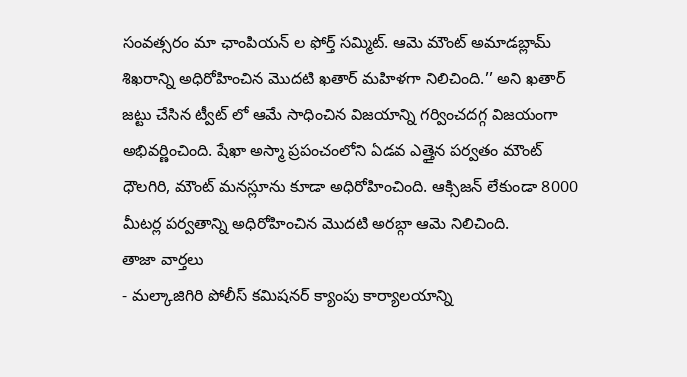సంవత్సరం మా ఛాంపియన్ ల ఫోర్త్ సమ్మిట్. ఆమె మౌంట్ అమాడబ్లామ్ శిఖరాన్ని అధిరోహించిన మొదటి ఖతార్ మహిళగా నిలిచింది.’’ అని ఖతార్ జట్టు చేసిన ట్వీట్ లో ఆమే సాధించిన విజయాన్ని గర్వించదగ్గ విజయంగా అభివర్ణించింది. షేఖా అస్మా ప్రపంచంలోని ఏడవ ఎత్తైన పర్వతం మౌంట్ ధౌలగిరి, మౌంట్ మనస్లూను కూడా అధిరోహించింది. ఆక్సిజన్ లేకుండా 8000 మీటర్ల పర్వతాన్ని అధిరోహించిన మొదటి అరబ్గా ఆమె నిలిచింది.
తాజా వార్తలు
- మల్కాజిగిరి పోలీస్ కమిషనర్ క్యాంపు కార్యాలయాన్ని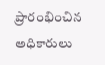ప్రారంభించిన అధికారులు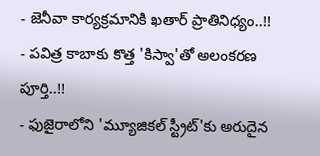- జెనీవా కార్యక్రమానికి ఖతార్ ప్రాతినిధ్యం..!!
- పవిత్ర కాబాకు కొత్త 'కిస్వా'తో అలంకరణ పూర్తి..!!
- ఫుజైరాలోని 'మ్యూజికల్ స్ట్రీట్'కు అరుదైన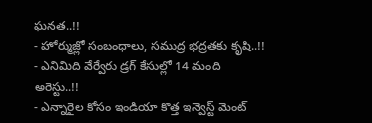ఘనత..!!
- హోర్ముజ్లో సంబంధాలు, సముద్ర భద్రతకు కృషి..!!
- ఎనిమిది వేర్వేరు డ్రగ్ కేసుల్లో 14 మంది అరెస్టు..!!
- ఎన్నారైల కోసం ఇండియా కొత్త ఇన్వెస్ట్ మెంట్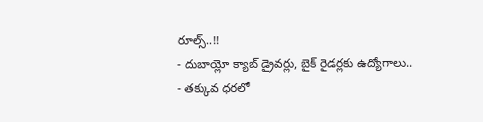రూల్స్..!!
- దుబాయ్లో క్యాబ్ డ్రైవర్లు, బైక్ రైడర్లకు ఉద్యోగాలు..
- తక్కువ ధరలో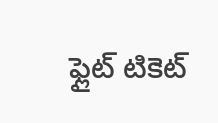ఫ్లైట్ టికెట్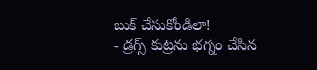బుక్ చేసుకోండిలా!
- డ్రగ్స్ కుట్రను భగ్నం చేసిన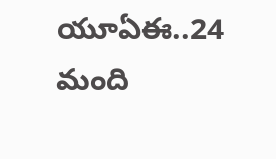యూఏఈ..24 మంది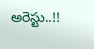అరెస్టు..!!